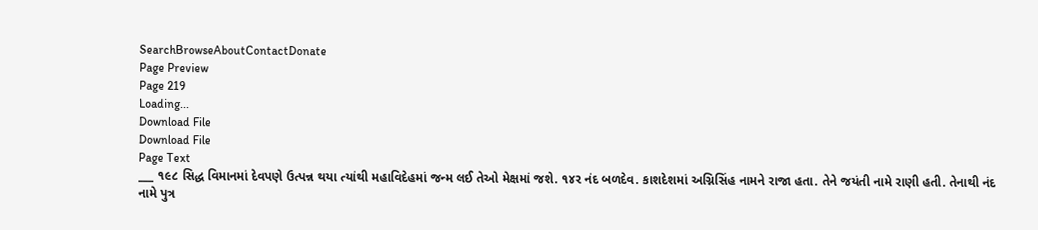SearchBrowseAboutContactDonate
Page Preview
Page 219
Loading...
Download File
Download File
Page Text
___ ૧૯૮ સિદ્ધ વિમાનમાં દેવપણે ઉત્પન્ન થયા ત્યાંથી મહાવિદેહમાં જન્મ લઈ તેઓ મેક્ષમાં જશે. ૧૪ર નંદ બળદેવ. કાશદેશમાં અગ્નિસિંહ નામને રાજા હતા. તેને જયંતી નામે રાણી હતી. તેનાથી નંદ નામે પુત્ર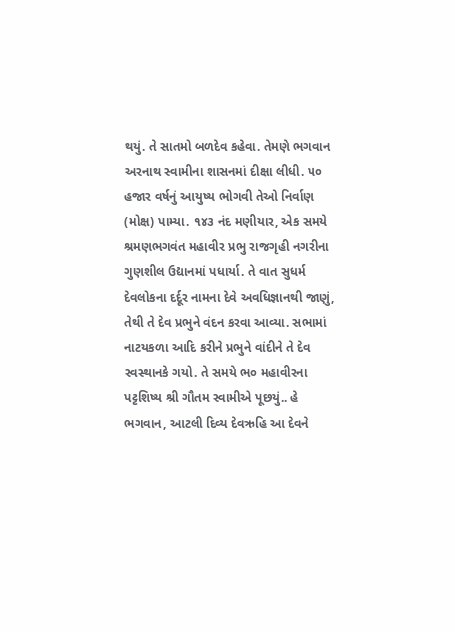થયું. તે સાતમો બળદેવ કહેવા. તેમણે ભગવાન અરનાથ સ્વામીના શાસનમાં દીક્ષા લીધી. ૫૦ હજાર વર્ષનું આયુષ્ય ભોગવી તેઓ નિર્વાણ (મોક્ષ) પામ્યા. ૧૪૩ નંદ મણીયાર, એક સમયે શ્રમણભગવંત મહાવીર પ્રભુ રાજગૃહી નગરીના ગુણશીલ ઉદ્યાનમાં પધાર્યા. તે વાત સુધર્મ દેવલોકના દર્દૂર નામના દેવે અવધિજ્ઞાનથી જાણું, તેથી તે દેવ પ્રભુને વંદન કરવા આવ્યા. સભામાં નાટયકળા આદિ કરીને પ્રભુને વાંદીને તે દેવ સ્વસ્થાનકે ગયો. તે સમયે ભ૦ મહાવીરના પટ્ટશિષ્ય શ્રી ગૌતમ સ્વામીએ પૂછયું.. હે ભગવાન, આટલી દિવ્ય દેવઋહિ આ દેવને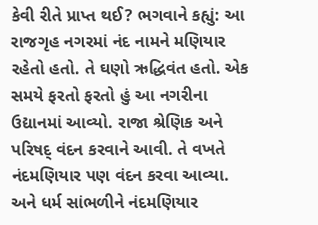કેવી રીતે પ્રાપ્ત થઈ? ભગવાને કહ્યું: આ રાજગૃહ નગરમાં નંદ નામને મણિયાર રહેતો હતો. તે ઘણો ઋદ્ધિવંત હતો. એક સમયે ફરતો ફરતો હું આ નગરીના ઉદ્યાનમાં આવ્યો. રાજા શ્રેણિક અને પરિષદ્ વંદન કરવાને આવી. તે વખતે નંદમણિયાર પણ વંદન કરવા આવ્યા. અને ધર્મ સાંભળીને નંદમણિયાર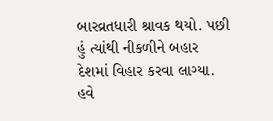બારવ્રતધારી શ્રાવક થયો. પછી હું ત્યાંથી નીકળીને બહાર દેશમાં વિહાર કરવા લાગ્યા. હવે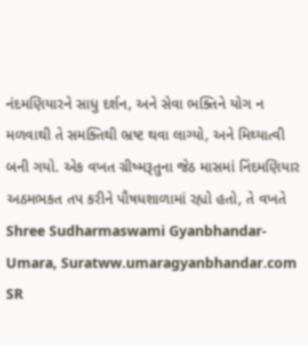નંદમણિયારને સાધુ દર્શન, અને સેવા ભક્તિને યોગ ન મળવાથી તે સમક્તિથી ભ્રષ્ટ થવા લાગ્યો, અને મિથ્યાત્વી બની ગયો. એક વખત ગ્રીષ્મરૂતુના જેઠ માસમાં નિંદમણિયાર અઠમભકત તપ કરીને પૌષધશાળામાં રહ્યો હતો, તે વખતે Shree Sudharmaswami Gyanbhandar-Umara, Suratww.umaragyanbhandar.com
SR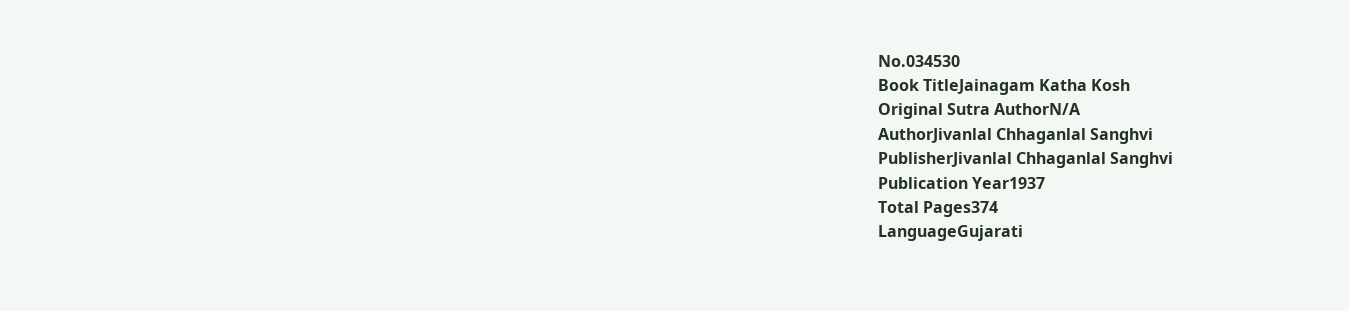No.034530
Book TitleJainagam Katha Kosh
Original Sutra AuthorN/A
AuthorJivanlal Chhaganlal Sanghvi
PublisherJivanlal Chhaganlal Sanghvi
Publication Year1937
Total Pages374
LanguageGujarati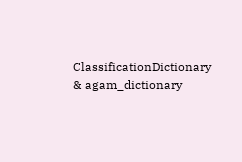ClassificationDictionary & agam_dictionary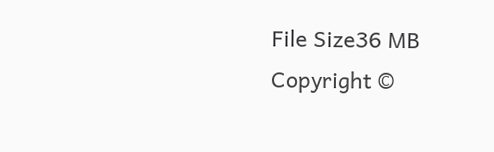File Size36 MB
Copyright ©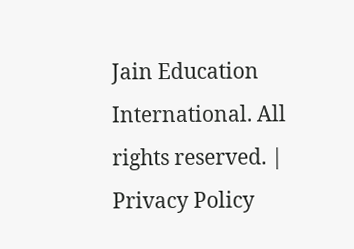Jain Education International. All rights reserved. | Privacy Policy